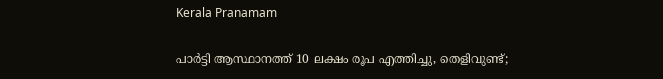Kerala Pranamam

പാര്‍ട്ടി ആസ്ഥാനത്ത് 10 ലക്ഷം രൂപ എത്തിച്ചു, തെളിവുണ്ട്;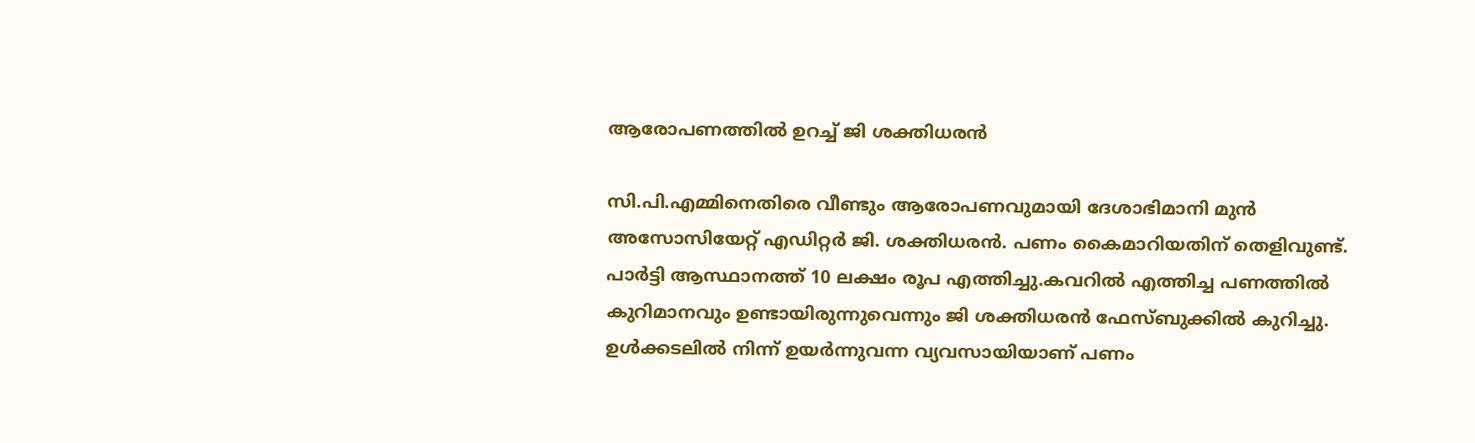ആരോപണത്തില്‍ ഉറച്ച് ജി ശക്തിധരന്‍

സി.പി.എമ്മിനെതിരെ വീണ്ടും ആരോപണവുമായി ദേശാഭിമാനി മുന്‍ അസോസിയേറ്റ് എഡിറ്റര്‍ ജി. ശക്തിധരന്‍. പണം കൈമാറിയതിന് തെളിവുണ്ട്. പാര്‍ട്ടി ആസ്ഥാനത്ത് 10 ലക്ഷം രൂപ എത്തിച്ചു.കവറില്‍ എത്തിച്ച പണത്തില്‍ കുറിമാനവും ഉണ്ടായിരുന്നുവെന്നും ജി ശക്തിധരന്‍ ഫേസ്ബുക്കില്‍ കുറിച്ചു. ഉള്‍ക്കടലില്‍ നിന്ന് ഉയര്‍ന്നുവന്ന വ്യവസായിയാണ് പണം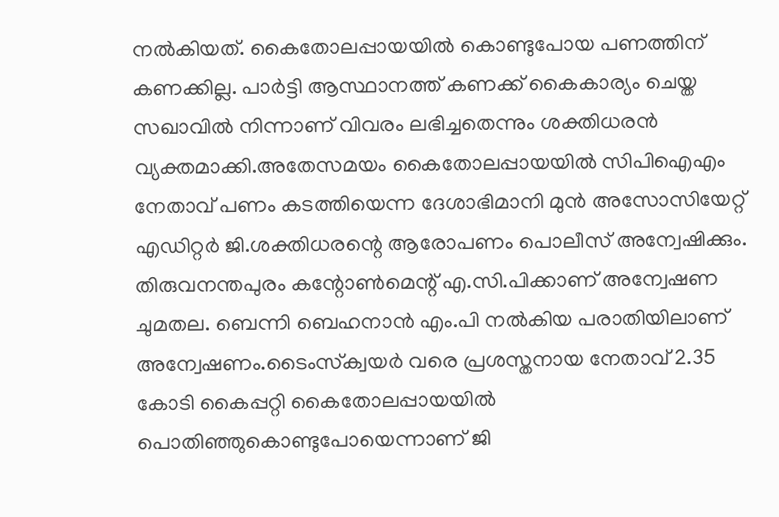നല്‍കിയത്. കൈതോലപ്പായയില്‍ കൊണ്ടുപോയ പണത്തിന് കണക്കില്ല. പാര്‍ട്ടി ആസ്ഥാനത്ത് കണക്ക് കൈകാര്യം ചെയ്ത സഖാവില്‍ നിന്നാണ് വിവരം ലഭിച്ചതെന്നും ശക്തിധരന്‍ വ്യക്തമാക്കി.അതേസമയം കൈതോലപ്പായയില്‍ സിപിഐഎം നേതാവ് പണം കടത്തിയെന്ന ദേശാഭിമാനി മുന്‍ അസോസിയേറ്റ് എഡിറ്റര്‍ ജി.ശക്തിധരന്റെ ആരോപണം പൊലീസ് അന്വേഷിക്കും. തിരുവനന്തപുരം കന്റോണ്‍മെന്റ് എ.സി.പിക്കാണ് അന്വേഷണ ചുമതല. ബെന്നി ബെഹനാന്‍ എം.പി നല്‍കിയ പരാതിയിലാണ് അന്വേഷണം.ടൈംസ്‌ക്വയര്‍ വരെ പ്രശസ്തനായ നേതാവ് 2.35 കോടി കൈപ്പറ്റി കൈതോലപ്പായയില്‍ പൊതിഞ്ഞുകൊണ്ടുപോയെന്നാണ് ജി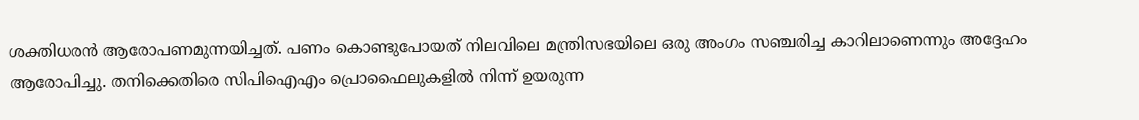ശക്തിധരന്‍ ആരോപണമുന്നയിച്ചത്. പണം കൊണ്ടുപോയത് നിലവിലെ മന്ത്രിസഭയിലെ ഒരു അംഗം സഞ്ചരിച്ച കാറിലാണെന്നും അദ്ദേഹം ആരോപിച്ചു. തനിക്കെതിരെ സിപിഐഎം പ്രൊഫൈലുകളില്‍ നിന്ന് ഉയരുന്ന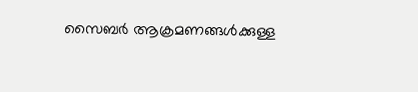സൈബര്‍ ആക്രമണങ്ങള്‍ക്കുള്ള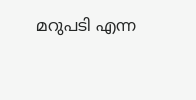മറുപടി എന്ന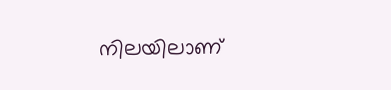നിലയിലാണ്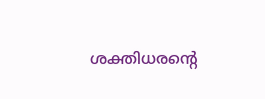ശക്തിധരന്റെ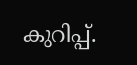കുറിപ്പ്.